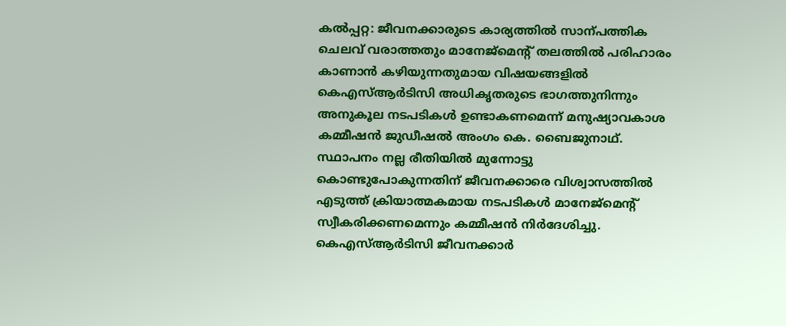കൽപ്പറ്റ: ജീവനക്കാരുടെ കാര്യത്തിൽ സാന്പത്തിക ചെലവ് വരാത്തതും മാനേജ്മെന്റ് തലത്തിൽ പരിഹാരം കാണാൻ കഴിയുന്നതുമായ വിഷയങ്ങളിൽ കെഎസ്ആർടിസി അധികൃതരുടെ ഭാഗത്തുനിന്നും അനുകൂല നടപടികൾ ഉണ്ടാകണമെന്ന് മനുഷ്യാവകാശ കമ്മീഷൻ ജുഡീഷൽ അംഗം കെ. ബൈജുനാഥ്.
സ്ഥാപനം നല്ല രീതിയിൽ മുന്നോട്ടു കൊണ്ടുപോകുന്നതിന് ജീവനക്കാരെ വിശ്വാസത്തിൽ എടുത്ത് ക്രിയാത്മകമായ നടപടികൾ മാനേജ്മെന്റ് സ്വീകരിക്കണമെന്നും കമ്മീഷൻ നിർദേശിച്ചു. കെഎസ്ആർടിസി ജീവനക്കാർ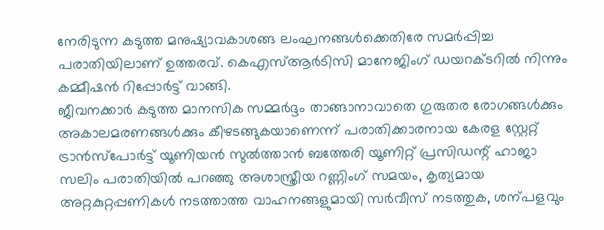നേരിടുന്ന കടുത്ത മനുഷ്യാവകാശങ്ങ ലംഘനങ്ങൾക്കെതിരേ സമർപ്പിച്ച പരാതിയിലാണ് ഉത്തരവ്. കെഎസ്ആർടിസി മാനേജിംഗ് ഡയറക്ടറിൽ നിന്നും കമ്മീഷൻ റിപ്പോർട്ട് വാങ്ങി.
ജീവനക്കാർ കടുത്ത മാനസിക സമ്മർദ്ദം താങ്ങാനാവാതെ ഗുരുതര രോഗങ്ങൾക്കും അകാലമരണങ്ങൾക്കും കീഴടങ്ങുകയാണെന്ന് പരാതിക്കാരനായ കേരള സ്റ്റേറ്റ് ട്രാൻസ്പോർട്ട് യൂണിയൻ സുൽത്താൻ ബത്തേരി യൂണിറ്റ് പ്രസിഡന്റ് ഹാജാ സലിം പരാതിയിൽ പറഞ്ഞു അശാസ്ത്രീയ റണ്ണിംഗ് സമയം, കൃത്യമായ അറ്റകുറ്റപ്പണികൾ നടത്താത്ത വാഹനങ്ങളുമായി സർവീസ് നടത്തുക, ശന്പളവും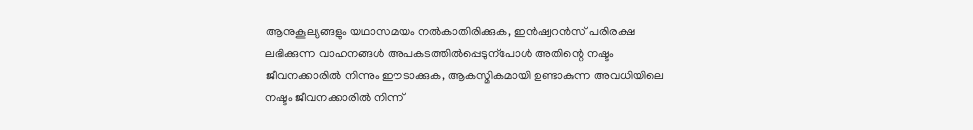ആനുകൂല്യങ്ങളും യഥാസമയം നൽകാതിരിക്കുക, ഇൻഷ്വറൻസ് പരിരക്ഷ ലഭിക്കുന്ന വാഹനങ്ങൾ അപകടത്തിൽപ്പെടുന്പോൾ അതിന്റെ നഷ്ടം ജീവനക്കാരിൽ നിന്നും ഈടാക്കുക, ആകസ്മികമായി ഉണ്ടാകുന്ന അവധിയിലെ നഷ്ടം ജീവനക്കാരിൽ നിന്ന്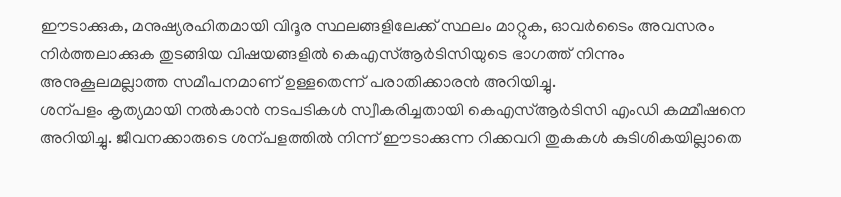ഈടാക്കുക, മനുഷ്യരഹിതമായി വിദൂര സ്ഥലങ്ങളിലേക്ക് സ്ഥലം മാറ്റുക, ഓവർടൈം അവസരം നിർത്തലാക്കുക തുടങ്ങിയ വിഷയങ്ങളിൽ കെഎസ്ആർടിസിയുടെ ഭാഗത്ത് നിന്നും അനുകൂലമല്ലാത്ത സമീപനമാണ് ഉള്ളതെന്ന് പരാതിക്കാരൻ അറിയിച്ചു.
ശന്പളം കൃത്യമായി നൽകാൻ നടപടികൾ സ്വീകരിച്ചതായി കെഎസ്ആർടിസി എംഡി കമ്മീഷനെ അറിയിച്ചു. ജീവനക്കാരുടെ ശന്പളത്തിൽ നിന്ന് ഈടാക്കുന്ന റിക്കവറി തുകകൾ കുടിശികയില്ലാതെ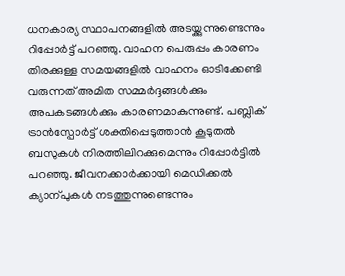ധനകാര്യ സ്ഥാപനങ്ങളിൽ അടയ്ക്കുന്നുണ്ടെന്നും റിപ്പോർട്ട് പറഞ്ഞു. വാഹന പെരുപ്പം കാരണം തിരക്കുള്ള സമയങ്ങളിൽ വാഹനം ഓടിക്കേണ്ടി വരുന്നത് അമിത സമ്മർദ്ദങ്ങൾക്കും അപകടങ്ങൾക്കും കാരണമാകുന്നുണ്ട്. പബ്ലിക് ട്രാൻസ്പോർട്ട് ശക്തിപ്പെടുത്താൻ കൂടുതൽ ബസുകൾ നിരത്തിലിറക്കുമെന്നും റിപ്പോർട്ടിൽ പറഞ്ഞു. ജീവനക്കാർക്കായി മെഡിക്കൽ ക്യാന്പുകൾ നടത്തുന്നുണ്ടെന്നും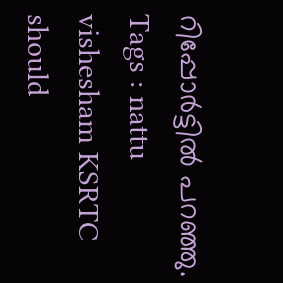റിപ്പോർട്ടിൽ പറഞ്ഞു.
Tags : nattu vishesham KSRTC should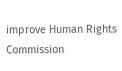improve Human Rights Commission